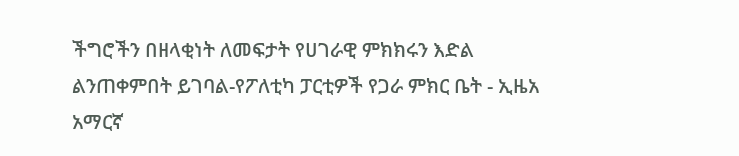ችግሮችን በዘላቂነት ለመፍታት የሀገራዊ ምክክሩን እድል ልንጠቀምበት ይገባል-የፖለቲካ ፓርቲዎች የጋራ ምክር ቤት - ኢዜአ አማርኛ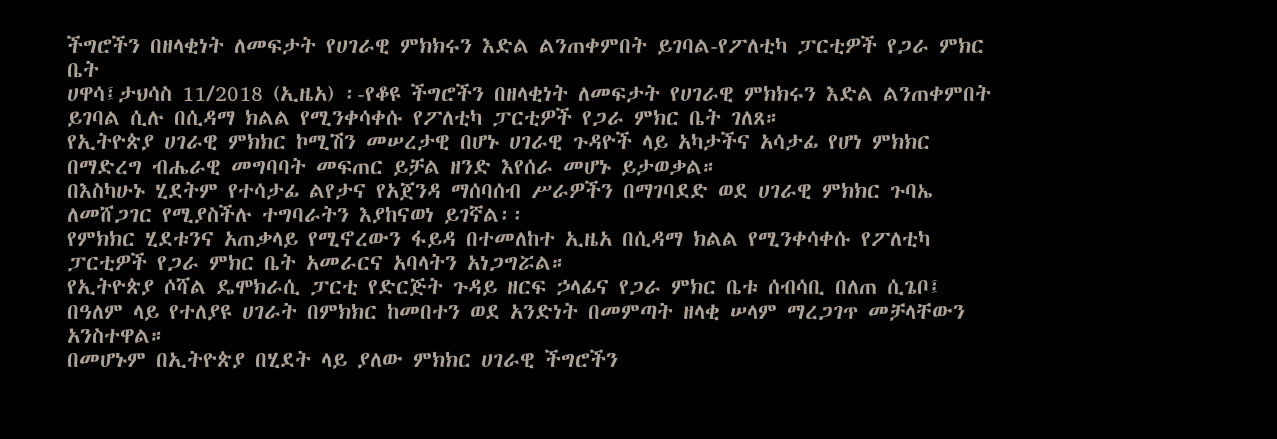ችግሮችን በዘላቂነት ለመፍታት የሀገራዊ ምክክሩን እድል ልንጠቀምበት ይገባል-የፖለቲካ ፓርቲዎች የጋራ ምክር ቤት
ሀዋሳ፤ታህሳስ 11/2018 (ኢዜአ) ፡-የቆዩ ችግሮችን በዘላቂነት ለመፍታት የሀገራዊ ምክክሩን እድል ልንጠቀምበት ይገባል ሲሉ በሲዳማ ክልል የሚንቀሳቀሱ የፖለቲካ ፓርቲዎች የጋራ ምክር ቤት ገለጸ።
የኢትዮጵያ ሀገራዊ ምክክር ኮሚሽን መሠረታዊ በሆኑ ሀገራዊ ጉዳዮች ላይ አካታችና አሳታፊ የሆነ ምክክር በማድረግ ብሔራዊ መግባባት መፍጠር ይቻል ዘንድ እየሰራ መሆኑ ይታወቃል።
በእስካሁኑ ሂደትም የተሳታፊ ልየታና የአጀንዳ ማሰባሰብ ሥራዎችን በማገባደድ ወደ ሀገራዊ ምክክር ጉባኤ ለመሸጋገር የሚያስችሉ ተግባራትን እያከናወነ ይገኛል፡፡
የምክክር ሂደቱንና አጠቃላይ የሚኖረውን ፋይዳ በተመለከተ ኢዜአ በሲዳማ ክልል የሚንቀሳቀሱ የፖለቲካ ፓርቲዎች የጋራ ምክር ቤት አመራርና አባላትን አነጋግሯል።
የኢትዮጵያ ሶሻል ዴሞክራሲ ፓርቲ የድርጅት ጉዳይ ዘርፍ ኃላፊና የጋራ ምክር ቤቱ ሰብሳቢ በለጠ ሲጌቦ፤ በዓለም ላይ የተለያዩ ሀገራት በምክክር ከመበተን ወደ አንድነት በመምጣት ዘላቂ ሠላም ማረጋገጥ መቻላቸውን አንስተዋል።
በመሆኑም በኢትዮጵያ በሂደት ላይ ያለው ምክክር ሀገራዊ ችግሮችን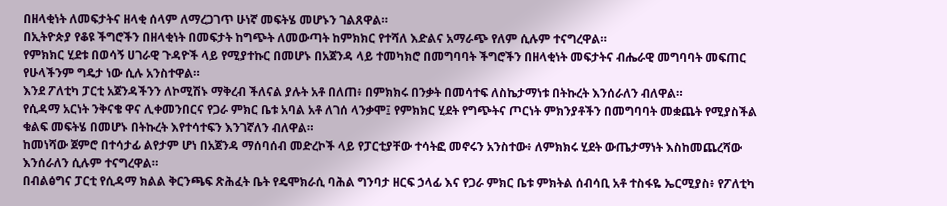በዘላቂነት ለመፍታትና ዘላቂ ሰላም ለማረጋገጥ ሁነኛ መፍትሄ መሆኑን ገልጸዋል።
በኢትዮጵያ የቆዩ ችግሮችን በዘላቂነት በመፍታት ከግጭት ለመውጣት ከምክክር የተሻለ እድልና አማራጭ የለም ሲሉም ተናግረዋል።
የምክክር ሂደቱ በወሳኝ ሀገራዊ ጉዳዮች ላይ የሚያተኩር በመሆኑ በአጀንዳ ላይ ተመካክሮ በመግባባት ችግሮችን በዘላቂነት መፍታትና ብሔራዊ መግባባት መፍጠር የሁላችንም ግዴታ ነው ሲሉ አንስተዋል።
እንደ ፖለቲካ ፓርቲ አጀንዳችንን ለኮሚሽኑ ማቅረብ ችለናል ያሉት አቶ በለጠ፥ በምክክሩ በንቃት በመሳተፍ ለስኬታማነቱ በትኩረት እንሰራለን ብለዋል።
የሲዳማ አርነት ንቅናቄ ዋና ሊቀመንበርና የጋራ ምክር ቤቱ አባል አቶ ለገሰ ላንቃሞ፤ የምክክር ሂደት የግጭትና ጦርነት ምክንያቶችን በመግባባት መቋጨት የሚያስችል ቁልፍ መፍትሄ በመሆኑ በትኩረት እየተሳተፍን እንገኛለን ብለዋል።
ከመነሻው ጀምሮ በተሳታፊ ልየታም ሆነ በአጀንዳ ማሰባሰብ መድረኮች ላይ የፓርቲያቸው ተሳትፎ መኖሩን አንስተው፥ ለምክክሩ ሂደት ውጤታማነት እስከመጨረሻው እንሰራለን ሲሉም ተናግረዋል።
በብልፅግና ፓርቲ የሲዳማ ክልል ቅርንጫፍ ጽሕፈት ቤት የዴሞክራሲ ባሕል ግንባታ ዘርፍ ኃላፊ እና የጋራ ምክር ቤቱ ምክትል ሰብሳቢ አቶ ተስፋዬ ኤርሚያስ፥ የፖለቲካ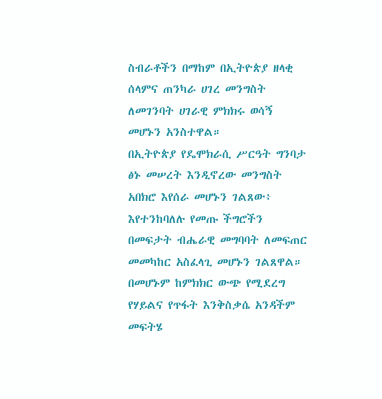ስብራቶችን በማከም በኢትዮጵያ ዘላቂ ሰላምና ጠንካራ ሀገረ መንግስት ለመገንባት ሀገራዊ ምክክሩ ወሳኝ መሆኑን አንስተዋል።
በኢትዮጵያ የዴሞክራሲ ሥርዓት ግንባታ ፅኑ መሠረት እንዲኖረው መንግስት አበክሮ እየሰራ መሆኑን ገልጸው፥ እየተንከባለሉ የመጡ ችግሮችን በመፍታት ብሔራዊ መግባባት ለመፍጠር መመካከር አስፈላጊ መሆኑን ገልጸዋል።
በመሆኑም ከምክክር ውጭ የሚደረግ የሃይልና የጥፋት እንቅስቃሴ አንዳችም መፍትሄ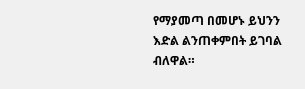የማያመጣ በመሆኑ ይህንን እድል ልንጠቀምበት ይገባል ብለዋል።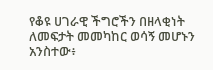የቆዩ ሀገራዊ ችግሮችን በዘላቂነት ለመፍታት መመካከር ወሳኝ መሆኑን አንስተው፥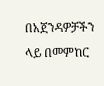በአጀንዳዎቻችን ላይ በመምከር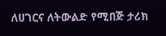ለሀገርና ለትውልድ የሚበጅ ታሪክ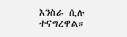እንስራ ሲሉ ተናግረዋል።